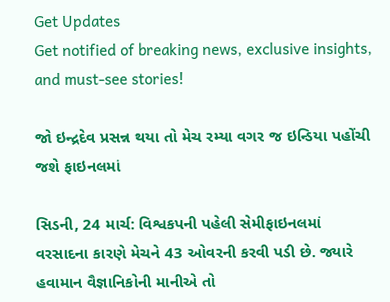Get Updates
Get notified of breaking news, exclusive insights, and must-see stories!

જો ઇન્દ્રદેવ પ્રસન્ન થયા તો મેચ રમ્યા વગર જ ઇન્ડિયા પહોંચી જશે ફાઇનલમાં

સિડની, 24 માર્ચ: વિશ્વકપની પહેલી સેમીફાઇનલમાં વરસાદના કારણે મેચને 43 ઓવરની કરવી પડી છે. જ્યારે હવામાન વૈજ્ઞાનિકોની માનીએ તો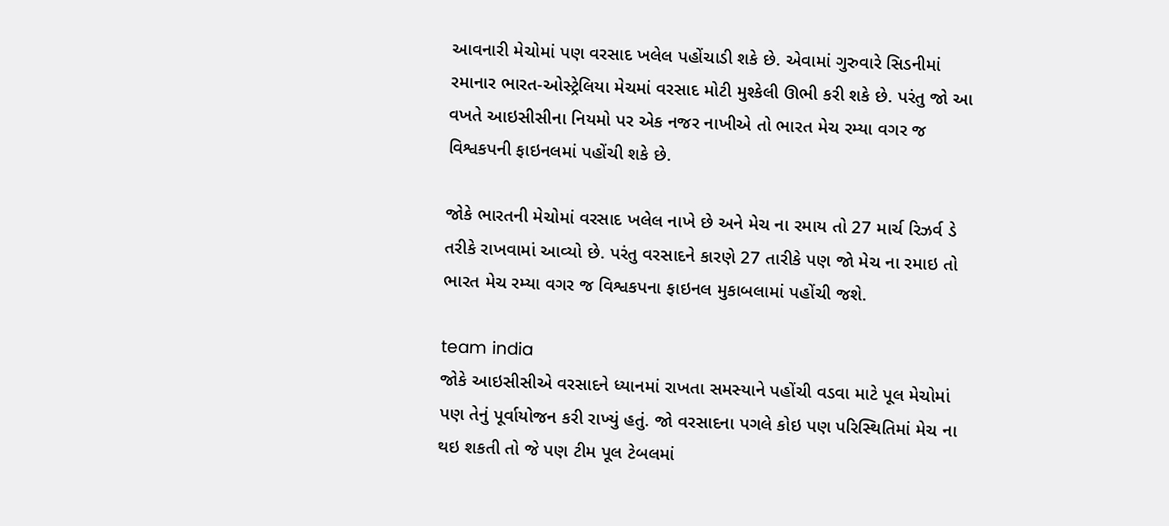આવનારી મેચોમાં પણ વરસાદ ખલેલ પહોંચાડી શકે છે. એવામાં ગુરુવારે સિડનીમાં રમાનાર ભારત-ઓસ્ટ્રેલિયા મેચમાં વરસાદ મોટી મુશ્કેલી ઊભી કરી શકે છે. પરંતુ જો આ વખતે આઇસીસીના નિયમો પર એક નજર નાખીએ તો ભારત મેચ રમ્યા વગર જ વિશ્વકપની ફાઇનલમાં પહોંચી શકે છે.

જોકે ભારતની મેચોમાં વરસાદ ખલેલ નાખે છે અને મેચ ના રમાય તો 27 માર્ચ રિઝર્વ ડે તરીકે રાખવામાં આવ્યો છે. પરંતુ વરસાદને કારણે 27 તારીકે પણ જો મેચ ના રમાઇ તો ભારત મેચ રમ્યા વગર જ વિશ્વકપના ફાઇનલ મુકાબલામાં પહોંચી જશે.

team india
જોકે આઇસીસીએ વરસાદને ધ્યાનમાં રાખતા સમસ્યાને પહોંચી વડવા માટે પૂલ મેચોમાં પણ તેનું પૂર્વાયોજન કરી રાખ્યું હતું. જો વરસાદના પગલે કોઇ પણ પરિસ્થિતિમાં મેચ ના થઇ શકતી તો જે પણ ટીમ પૂલ ટેબલમાં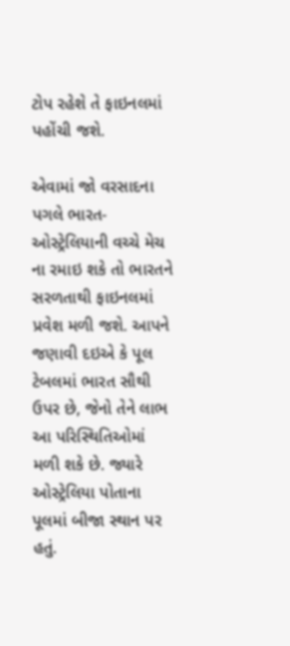ટોપ રહેશે તે ફાઇનલમાં પહોંચી જશે.

એવામાં જો વરસાદના પગલે ભારત-ઓસ્ટ્રેલિયાની વચ્ચે મેચ ના રમાઇ શકે તો ભારતને સરળતાથી ફાઇનલમાં પ્રવેશ મળી જશે. આપને જણાવી દઇએ કે પૂલ ટેબલમાં ભારત સૌથી ઉપર છે, જેનો તેને લાભ આ પરિસ્થિતિઓમાં મળી શકે છે. જ્યારે ઓસ્ટ્રેલિયા પોતાના પૂલમાં બીજા સ્થાન પર હતું.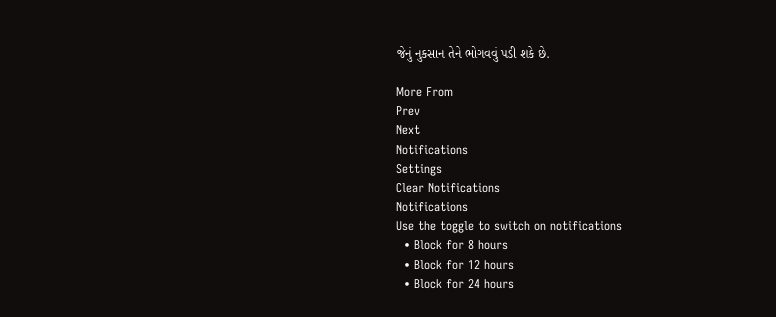જેનું નુકસાન તેને ભોગવવું પડી શકે છે.

More From
Prev
Next
Notifications
Settings
Clear Notifications
Notifications
Use the toggle to switch on notifications
  • Block for 8 hours
  • Block for 12 hours
  • Block for 24 hours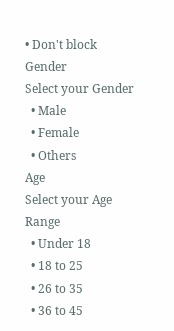• Don't block
Gender
Select your Gender
  • Male
  • Female
  • Others
Age
Select your Age Range
  • Under 18
  • 18 to 25
  • 26 to 35
  • 36 to 45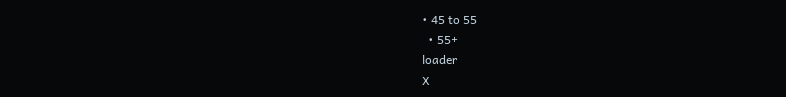• 45 to 55
  • 55+
loader
X